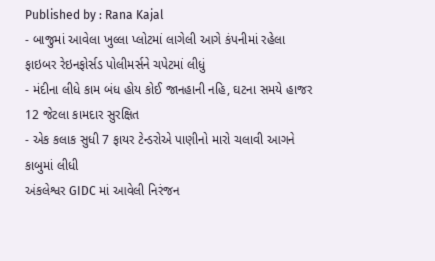Published by : Rana Kajal
- બાજુમાં આવેલા ખુલ્લા પ્લોટમાં લાગેલી આગે કંપનીમાં રહેલા ફાઇબર રેઇનફોર્સડ પોલીમર્સને ચપેટમાં લીધું
- મંદીના લીધે કામ બંધ હોય કોઈ જાનહાની નહિ, ઘટના સમયે હાજર 12 જેટલા કામદાર સુરક્ષિત
- એક કલાક સુધી 7 ફાયર ટેન્ડરોએ પાણીનો મારો ચલાવી આગને કાબુમાં લીધી
અંકલેશ્વર GIDC માં આવેલી નિરંજન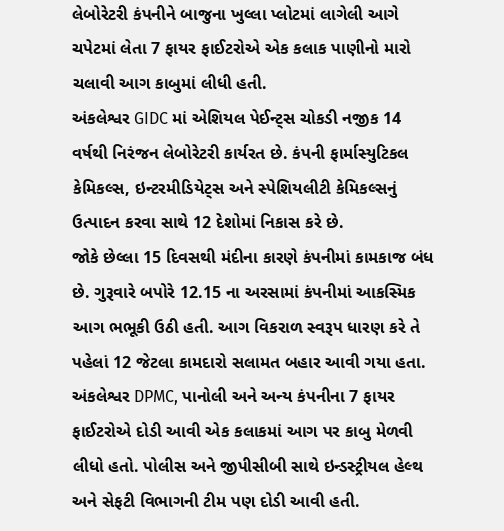લેબોરેટરી કંપનીને બાજુના ખુલ્લા પ્લોટમાં લાગેલી આગે ચપેટમાં લેતા 7 ફાયર ફાઈટરોએ એક કલાક પાણીનો મારો ચલાવી આગ કાબુમાં લીધી હતી.
અંકલેશ્વર GIDC માં એશિયલ પેઈન્ટ્સ ચોકડી નજીક 14 વર્ષથી નિરંજન લેબોરેટરી કાર્યરત છે. કંપની ફાર્માસ્યુટિકલ કેમિકલ્સ, ઇન્ટરમીડિયેટ્સ અને સ્પેશિયલીટી કેમિકલ્સનું ઉત્પાદન કરવા સાથે 12 દેશોમાં નિકાસ કરે છે.
જોકે છેલ્લા 15 દિવસથી મંદીના કારણે કંપનીમાં કામકાજ બંધ છે. ગુરૂવારે બપોરે 12.15 ના અરસામાં કંપનીમાં આકસ્મિક આગ ભભૂકી ઉઠી હતી. આગ વિકરાળ સ્વરૂપ ધારણ કરે તે પહેલાં 12 જેટલા કામદારો સલામત બહાર આવી ગયા હતા.
અંકલેશ્વર DPMC, પાનોલી અને અન્ય કંપનીના 7 ફાયર ફાઈટરોએ દોડી આવી એક કલાકમાં આગ પર કાબુ મેળવી લીધો હતો. પોલીસ અને જીપીસીબી સાથે ઇન્ડસ્ટ્રીયલ હેલ્થ અને સેફટી વિભાગની ટીમ પણ દોડી આવી હતી.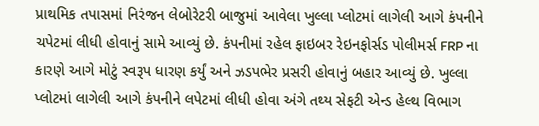પ્રાથમિક તપાસમાં નિરંજન લેબોરેટરી બાજુમાં આવેલા ખુલ્લા પ્લોટમાં લાગેલી આગે કંપનીને ચપેટમાં લીધી હોવાનું સામે આવ્યું છે. કંપનીમાં રહેલ ફાઇબર રેઇનફોર્સડ પોલીમર્સ FRP ના કારણે આગે મોટું સ્વરૂપ ધારણ કર્યું અને ઝડપભેર પ્રસરી હોવાનું બહાર આવ્યું છે. ખુલ્લા પ્લોટમાં લાગેલી આગે કંપનીને લપેટમાં લીધી હોવા અંગે તથ્ય સેફટી એન્ડ હેલ્થ વિભાગ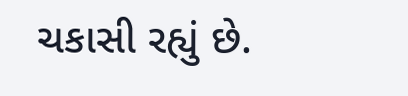ચકાસી રહ્યું છે.